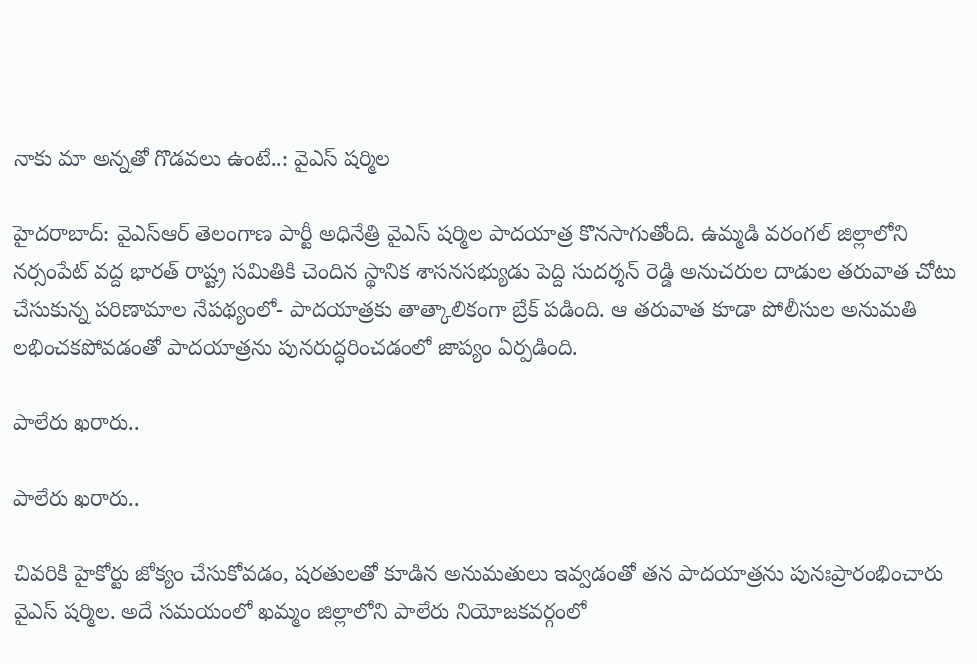నాకు మా అన్నతో గొడవలు ఉంటే..: వైఎస్ షర్మిల

హైదరాబాద్: వైఎస్ఆర్ తెలంగాణ పార్టీ అధినేత్రి వైఎస్ షర్మిల పాదయాత్ర కొనసాగుతోంది. ఉమ్మడి వరంగల్ జిల్లాలోని నర్సంపేట్ వద్ద భారత్ రాష్ట్ర సమితికి చెందిన స్థానిక శాసనసభ్యుడు పెద్ది సుదర్శన్ రెడ్డి అనుచరుల దాడుల తరువాత చోటు చేసుకున్న పరిణామాల నేపథ్యంలో- పాదయాత్రకు తాత్కాలికంగా బ్రేక్ పడింది. ఆ తరువాత కూడా పోలీసుల అనుమతి లభించకపోవడంతో పాదయాత్రను పునరుద్ధరించడంలో జాప్యం ఏర్పడింది.

పాలేరు ఖరారు..

పాలేరు ఖరారు..

చివరికి హైకోర్టు జోక్యం చేసుకోవడం, షరతులతో కూడిన అనుమతులు ఇవ్వడంతో తన పాదయాత్రను పునఃప్రారంభించారు వైఎస్ షర్మిల. అదే సమయంలో ఖమ్మం జిల్లాలోని పాలేరు నియోజకవర్గంలో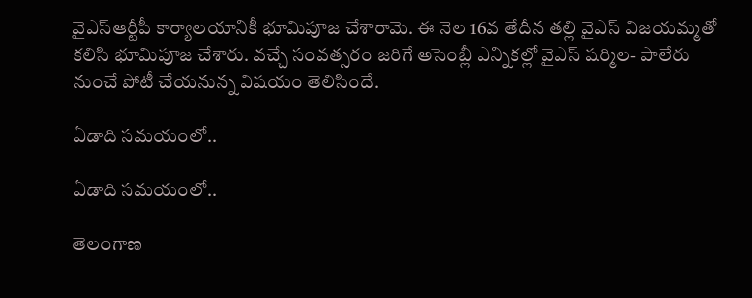వైఎస్ఆర్టీపీ కార్యాలయానికీ భూమిపూజ చేశారామె. ఈ నెల 16వ తేదీన తల్లి వైఎస్ విజయమ్మతో కలిసి భూమిపూజ చేశారు. వచ్చే సంవత్సరం జరిగే అసెంబ్లీ ఎన్నికల్లో వైఎస్ షర్మిల- పాలేరు నుంచే పోటీ చేయనున్న విషయం తెలిసిందే.

ఏడాది సమయంలో..

ఏడాది సమయంలో..

తెలంగాణ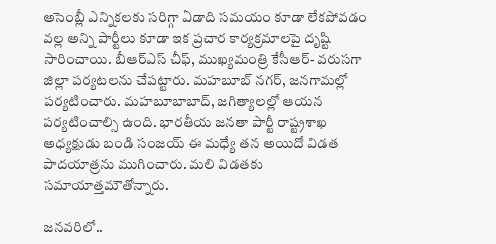అసెంబ్లీ ఎన్నికలకు సరిగ్గా ఏడాది సమయం కూడా లేకపోవడం వల్ల అన్ని పార్టీలు కూడా ఇక ప్రచార కార్యక్రమాలపై దృష్టి సారించాయి. బీఆర్ఎస్ చీఫ్, ముఖ్యమంత్రి కేసీఆర్- వరుసగా జిల్లా పర్యటలను చేపట్టారు. మహబూబ్ నగర్, జనగామల్లో పర్యటించారు. మహబూబాబాద్, జగిత్యాలల్లో ఆయన పర్యటించాల్సి ఉంది. భారతీయ జనతా పార్టీ రాష్ట్రశాఖ అధ్యక్షుడు బండి సంజయ్ ఈ మధ్యే తన అయిదో విడత పాదయాత్రను ముగించారు. మలి విడతకు సమాయాత్తమౌతోన్నారు.

జనవరిలో..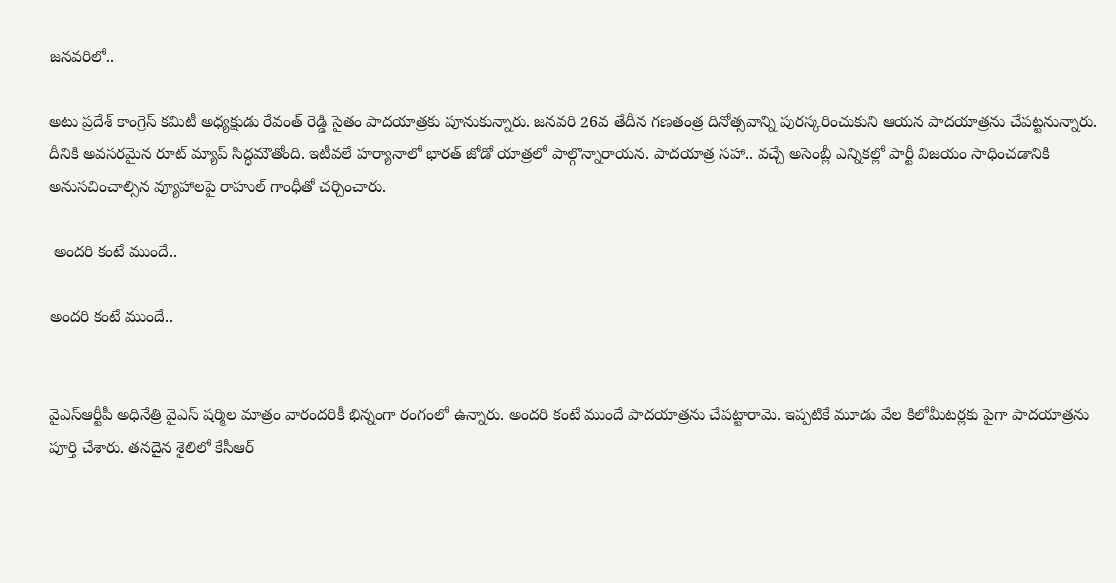జనవరిలో..

అటు ప్రదేశ్ కాంగ్రెస్ కమిటీ అధ్యక్షుడు రేవంత్ రెడ్డి సైతం పాదయాత్రకు పూనుకున్నారు. జనవరి 26వ తేదీన గణతంత్ర దినోత్సవాన్ని పురస్కరించుకుని ఆయన పాదయాత్రను చేపట్టనున్నారు. దీనికి అవసరమైన రూట్ మ్యాప్ సిద్ధమౌతోంది. ఇటీవలే హర్యానాలో భారత్ జోడో యాత్రలో పాల్గొన్నారాయన. పాదయాత్ర సహా.. వచ్చే అసెంబ్లీ ఎన్నికల్లో పార్టీ విజయం సాధించడానికి అనుసచించాల్సిన వ్యూహాలపై రాహుల్ గాంధీతో చర్చించారు.

 అందరి కంటే ముందే..

అందరి కంటే ముందే..


వైఎస్ఆర్టీపీ అధినేత్రి వైఎస్ షర్మిల మాత్రం వారందరికీ భిన్నంగా రంగంలో ఉన్నారు. అందరి కంటే ముందే పాదయాత్రను చేపట్టారామె. ఇప్పటికే మూడు వేల కిలోమీటర్లకు పైగా పాదయాత్రను పూర్తి చేశారు. తనదైన శైలిలో కేసీఆర్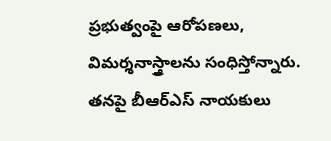ప్రభుత్వంపై ఆరోపణలు, విమర్శనాస్త్రాలను సంధిస్తోన్నారు. తనపై బీఆర్ఎస్ నాయకులు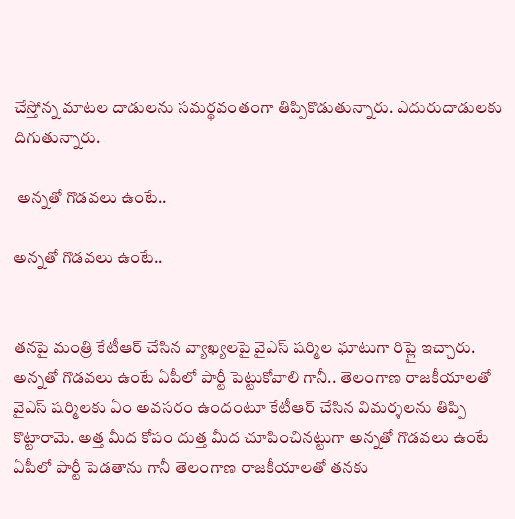చేస్తోన్న మాటల దాడులను సమర్థవంతంగా తిప్పికొడుతున్నారు. ఎదురుదాడులకు దిగుతున్నారు.

 అన్నతో గొడవలు ఉంటే..

అన్నతో గొడవలు ఉంటే..


తనపై మంత్రి కేటీఆర్ చేసిన వ్యాఖ్యలపై వైఎస్ షర్మిల ఘాటుగా రిప్లై ఇచ్చారు. అన్నతో గొడవలు ఉంటే ఏపీలో పార్టీ పెట్టుకోవాలి గానీ.. తెలంగాణ రాజకీయాలతో వైఎస్ షర్మిలకు ఏం అవసరం ఉందంటూ కేటీఆర్ చేసిన విమర్శలను తిప్పి కొట్టారామె. అత్త మీద కోపం దుత్త మీద చూపించినట్టుగా అన్నతో గొడవలు ఉంటే ఏపీలో పార్టీ పెడతాను గానీ తెలంగాణ రాజకీయాలతో తనకు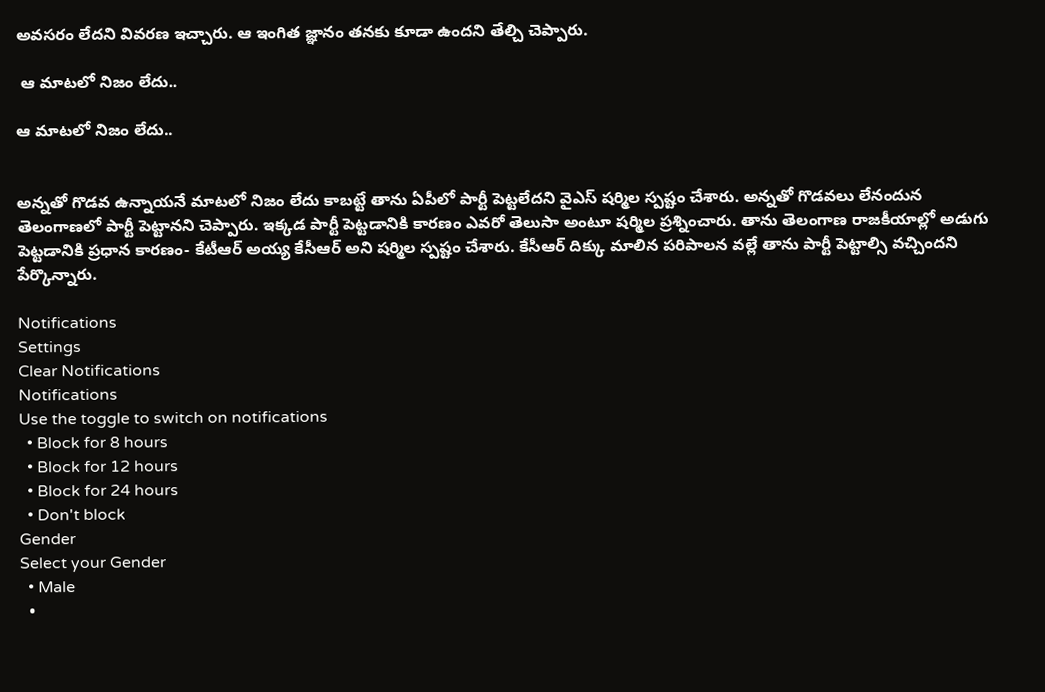అవసరం లేదని వివరణ ఇచ్చారు. ఆ ఇంగిత జ్ఞానం తనకు కూడా ఉందని తేల్చి చెప్పారు.

 ఆ మాటలో నిజం లేదు..

ఆ మాటలో నిజం లేదు..


అన్నతో గొడవ ఉన్నాయనే మాటలో నిజం లేదు కాబట్టే తాను ఏపీలో పార్టీ పెట్టలేదని వైఎస్ షర్మిల స్పష్టం చేశారు. అన్నతో గొడవలు లేనందున తెలంగాణలో పార్టీ పెట్టానని చెప్పారు. ఇక్కడ పార్టీ పెట్టడానికి కారణం ఎవరో తెలుసా అంటూ షర్మిల ప్రశ్నించారు. తాను తెలంగాణ రాజకీయాల్లో అడుగు పెట్టడానికి ప్రధాన కారణం- కేటీఆర్ అయ్య కేసీఆర్ అని షర్మిల స్పష్టం చేశారు. కేసీఆర్ దిక్కు మాలిన పరిపాలన వల్లే తాను పార్టీ పెట్టాల్సి వచ్చిందని పేర్కొన్నారు.

Notifications
Settings
Clear Notifications
Notifications
Use the toggle to switch on notifications
  • Block for 8 hours
  • Block for 12 hours
  • Block for 24 hours
  • Don't block
Gender
Select your Gender
  • Male
  •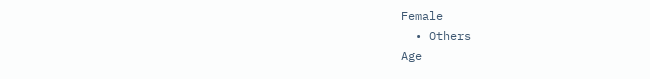Female
  • Others
Age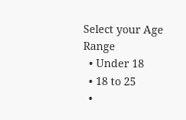Select your Age Range
  • Under 18
  • 18 to 25
  •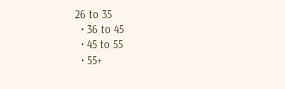26 to 35
  • 36 to 45
  • 45 to 55
  • 55+